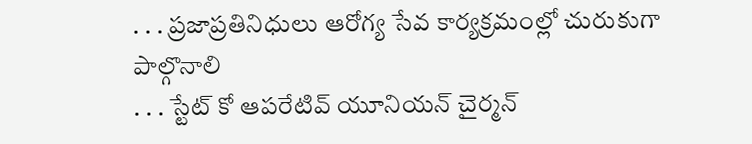. . . ప్రజాప్రతినిధులు ఆరోగ్య సేవ కార్యక్రమంల్లో చురుకుగా పాల్గొనాలి
. . . స్టేట్ కో ఆపరేటివ్ యూనియన్ చైర్మన్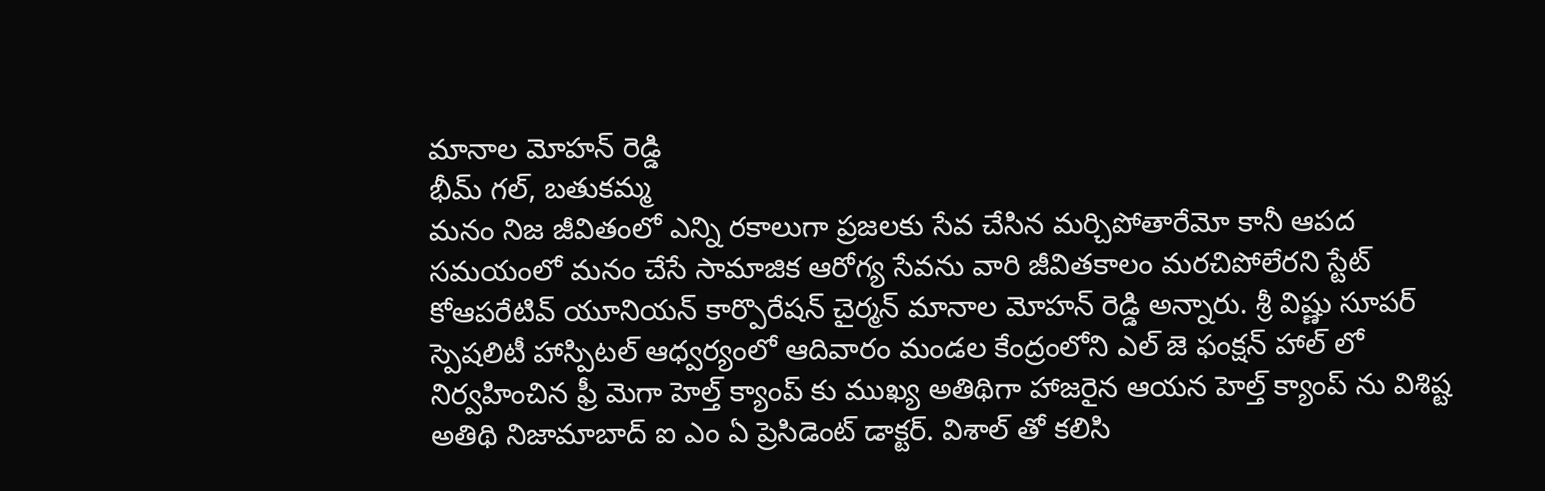మానాల మోహన్ రెడ్డి
భీమ్ గల్, బతుకమ్మ
మనం నిజ జీవితంలో ఎన్ని రకాలుగా ప్రజలకు సేవ చేసిన మర్చిపోతారేమో కానీ ఆపద సమయంలో మనం చేసే సామాజిక ఆరోగ్య సేవను వారి జీవితకాలం మరచిపోలేరని స్టేట్ కోఆపరేటివ్ యూనియన్ కార్పొరేషన్ చైర్మన్ మానాల మోహన్ రెడ్డి అన్నారు. శ్రీ విష్ణు సూపర్ స్పెషలిటీ హాస్పిటల్ ఆధ్వర్యంలో ఆదివారం మండల కేంద్రంలోని ఎల్ జె ఫంక్షన్ హాల్ లో నిర్వహించిన ఫ్రీ మెగా హెల్త్ క్యాంప్ కు ముఖ్య అతిథిగా హాజరైన ఆయన హెల్త్ క్యాంప్ ను విశిష్ట అతిథి నిజామాబాద్ ఐ ఎం ఏ ప్రెసిడెంట్ డాక్టర్. విశాల్ తో కలిసి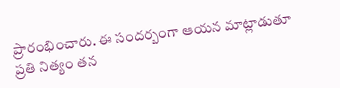ప్రారంభించారు. ఈ సందర్బంగా ఆయన మాట్లాడుతూ ప్రతి నిత్యం తన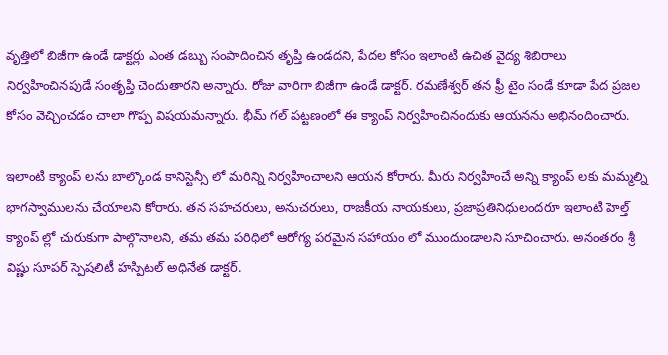వృత్తిలో బిజీగా ఉండే డాక్టర్లు ఎంత డబ్బు సంపాదించిన తృప్తి ఉండదని, పేదల కోసం ఇలాంటి ఉచిత వైద్య శిబిరాలు నిర్వహించినపుడే సంతృప్తి చెందుతారని అన్నారు. రోజు వారిగా బిజీగా ఉండే డాక్టర్. రమణేశ్వర్ తన ఫ్రీ టైం సండే కూడా పేద ప్రజల కోసం వెచ్చించడం చాలా గొప్ప విషయమన్నారు. భీమ్ గల్ పట్టణంలో ఈ క్యాంప్ నిర్వహించినందుకు ఆయనను అభినందించారు.

ఇలాంటి క్యాంప్ లను బాల్కొండ కానిస్టెన్సీ లో మరిన్ని నిర్వహించాలని ఆయన కోరారు. మీరు నిర్వహించే అన్ని క్యాంప్ లకు మమ్మల్ని భాగస్వాములను చేయాలని కోరారు. తన సహచరులు, అనుచరులు, రాజకీయ నాయకులు, ప్రజాప్రతినిధులందరూ ఇలాంటి హెల్త్ క్యాంప్ ల్లో చురుకుగా పాల్గొనాలని, తమ తమ పరిధిలో ఆరోగ్య పరమైన సహాయం లో ముందుండాలని సూచించారు. అనంతరం శ్రీ విష్ణు సూపర్ స్పెషలిటీ హస్పిటల్ అధినేత డాక్టర్.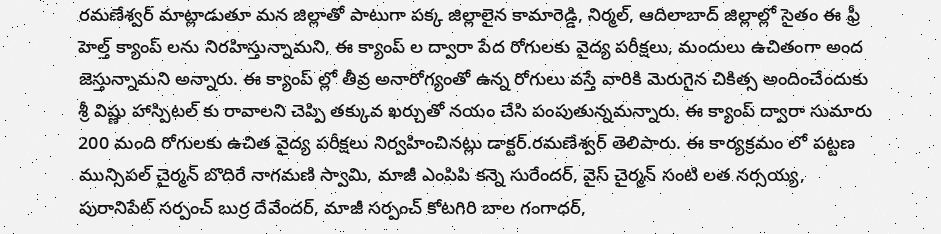రమణేశ్వర్ మాట్లాడుతూ మన జిల్లాతో పాటుగా పక్క జిల్లాలైన కామారెడ్డి, నిర్మల్, ఆదిలాబాద్ జిల్లాల్లో సైతం ఈ ఫ్రీ హెల్త్ క్యాంప్ లను నిరహిస్తున్నామని, ఈ క్యాంప్ ల ద్వారా పేద రోగులకు వైద్య పరీక్షలు, మందులు ఉచితంగా అంద జెస్తున్నామని అన్నారు. ఈ క్యాంప్ ల్లో తీవ్ర అనారోగ్యంతో ఉన్న రోగులు వస్తే వారికి మెరుగైన చికిత్స అందించేందుకు శ్రీ విష్ణు హాస్పిటల్ కు రావాలని చెప్పి తక్కువ ఖర్చుతో నయం చేసి పంపుతున్నమన్నారు. ఈ క్యాంప్ ద్వారా సుమారు 200 మంది రోగులకు ఉచిత వైద్య పరీక్షలు నిర్వహించినట్లు డాక్టర్.రమణేశ్వర్ తెలిపారు. ఈ కార్యక్రమం లో పట్టణ మున్సిపల్ చైర్మన్ బొదిరే నాగమణి స్వామి, మాజీ ఎంపిపి కన్నె సురేందర్, వైస్ చైర్మన్ సంటి లత నర్సయ్య, పురానిపేట్ సర్పంచ్ బుర్ర దేవేందర్, మాజీ సర్పంచ్ కోటగిరి బాల గంగాధర్,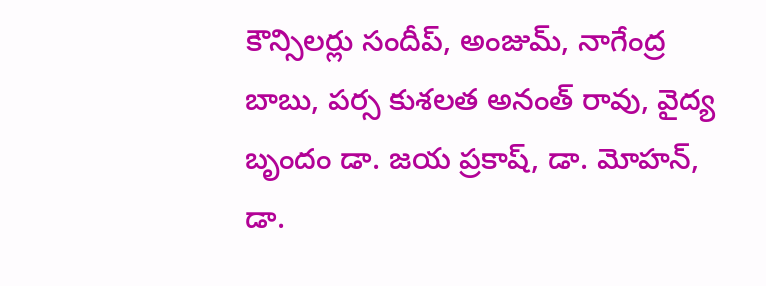కౌన్సిలర్లు సందీప్, అంజుమ్, నాగేంద్ర బాబు, పర్స కుశలత అనంత్ రావు, వైద్య బృందం డా. జయ ప్రకాష్, డా. మోహన్, డా.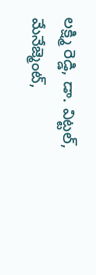లక్ష్మి రెడ్డి, డా. విట్టల్, మేనేజ్మెంట్,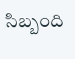సిబ్బంది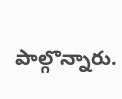పాల్గొన్నారు.